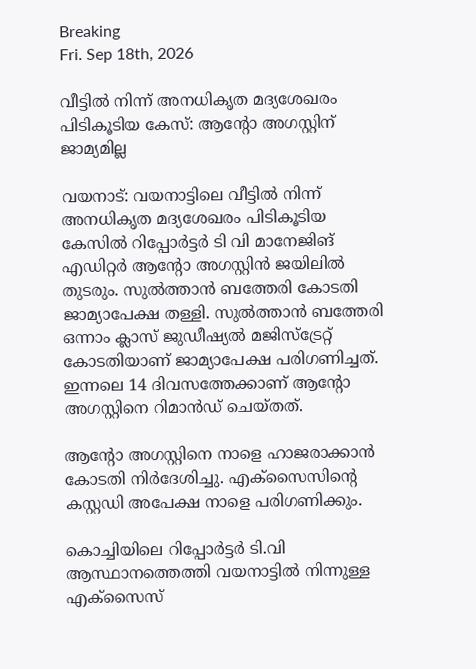Breaking
Fri. Sep 18th, 2026

വീട്ടില്‍ നിന്ന് അനധികൃത മദ്യശേഖരം പിടികൂടിയ കേസ്: ആന്റോ അഗസ്റ്റിന് ജാമ്യമില്ല

വയനാട്: വയനാട്ടിലെ വീട്ടില്‍ നിന്ന് അനധികൃത മദ്യശേഖരം പിടികൂടിയ കേസില്‍ റിപ്പോര്‍ട്ടര്‍ ടി വി മാനേജിങ് എഡിറ്റര്‍ ആന്റോ അഗസ്റ്റിന്‍ ജയിലില്‍ തുടരും. സുല്‍ത്താന്‍ ബത്തേരി കോടതി ജാമ്യാപേക്ഷ തള്ളി. സുല്‍ത്താന്‍ ബത്തേരി ഒന്നാം ക്ലാസ് ജുഡീഷ്യല്‍ മജിസ്ട്രേറ്റ് കോടതിയാണ് ജാമ്യാപേക്ഷ പരിഗണിച്ചത്. ഇന്നലെ 14 ദിവസത്തേക്കാണ് ആന്റോ അഗസ്റ്റിനെ റിമാന്‍ഡ് ചെയ്തത്.

ആന്റോ അഗസ്റ്റിനെ നാളെ ഹാജരാക്കാന്‍ കോടതി നിര്‍ദേശിച്ചു. എക്‌സൈസിന്റെ കസ്റ്റഡി അപേക്ഷ നാളെ പരിഗണിക്കും.

കൊച്ചിയിലെ റിപ്പോര്‍ട്ടര്‍ ടി.വി ആസ്ഥാനത്തെത്തി വയനാട്ടില്‍ നിന്നുള്ള എക്സൈസ്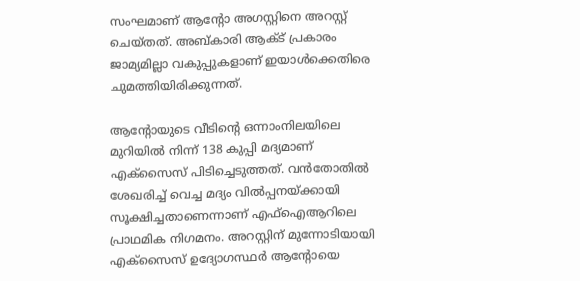സംഘമാണ് ആന്റോ അഗസ്റ്റിനെ അറസ്റ്റ് ചെയ്തത്. അബ്കാരി ആക്ട് പ്രകാരം ജാമ്യമില്ലാ വകുപ്പുകളാണ് ഇയാള്‍ക്കെതിരെ ചുമത്തിയിരിക്കുന്നത്.

ആന്റോയുടെ വീടിന്റെ ഒന്നാംനിലയിലെ മുറിയില്‍ നിന്ന് 138 കുപ്പി മദ്യമാണ് എക്സൈസ് പിടിച്ചെടുത്തത്. വന്‍തോതില്‍ ശേഖരിച്ച് വെച്ച മദ്യം വില്‍പ്പനയ്ക്കായി സൂക്ഷിച്ചതാണെന്നാണ് എഫ്ഐആറിലെ പ്രാഥമിക നിഗമനം. അറസ്റ്റിന് മുന്നോടിയായി എക്‌സൈസ് ഉദ്യോഗസ്ഥര്‍ ആന്റോയെ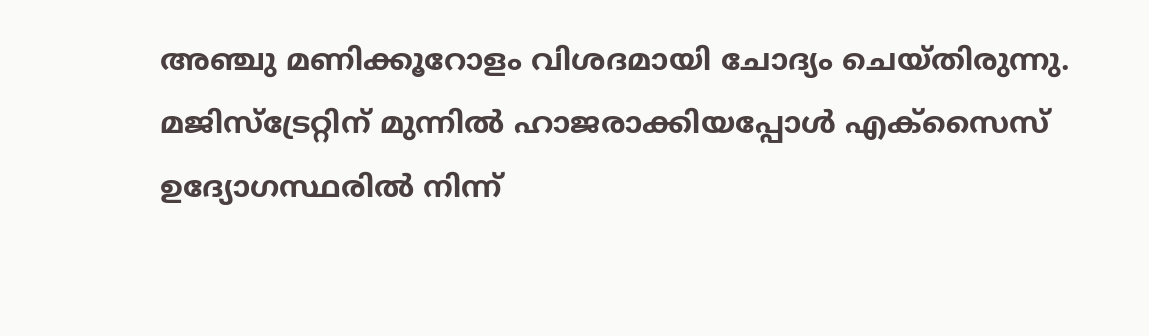അഞ്ചു മണിക്കൂറോളം വിശദമായി ചോദ്യം ചെയ്തിരുന്നു. മജിസ്ട്രേറ്റിന് മുന്നില്‍ ഹാജരാക്കിയപ്പോള്‍ എക്സൈസ് ഉദ്യോഗസ്ഥരില്‍ നിന്ന്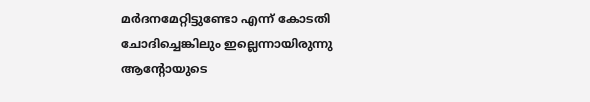മര്‍ദനമേറ്റിട്ടുണ്ടോ എന്ന് കോടതി ചോദിച്ചെങ്കിലും ഇല്ലെന്നായിരുന്നു ആന്റോയുടെ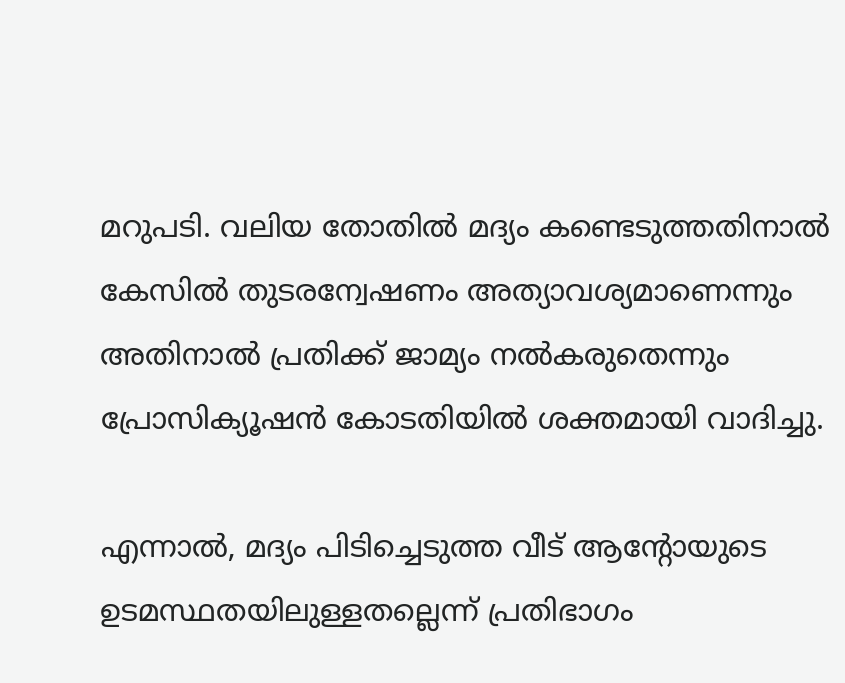മറുപടി. വലിയ തോതില്‍ മദ്യം കണ്ടെടുത്തതിനാല്‍ കേസില്‍ തുടരന്വേഷണം അത്യാവശ്യമാണെന്നും അതിനാല്‍ പ്രതിക്ക് ജാമ്യം നല്‍കരുതെന്നും പ്രോസിക്യൂഷന്‍ കോടതിയില്‍ ശക്തമായി വാദിച്ചു.

എന്നാല്‍, മദ്യം പിടിച്ചെടുത്ത വീട് ആന്റോയുടെ ഉടമസ്ഥതയിലുള്ളതല്ലെന്ന് പ്രതിഭാഗം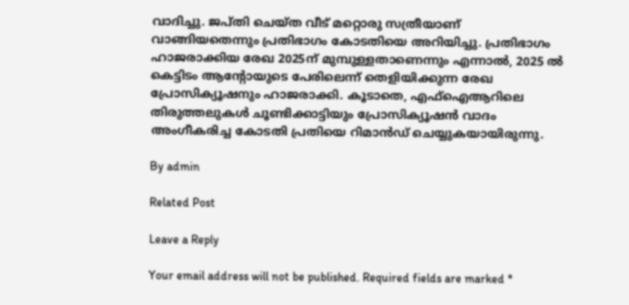വാദിച്ചു. ജപ്തി ചെയ്ത വീട് മറ്റൊരു സത്രീയാണ് വാങ്ങിയതെന്നും പ്രതിഭാഗം കോടതിയെ അറിയിച്ചു. പ്രതിഭാഗം ഹാജരാക്കിയ രേഖ 2025ന് മുമ്പുള്ളതാണെന്നും എന്നാല്‍, 2025 ല്‍ കെട്ടിടം ആന്റോയുടെ പേരിലെന്ന് തെളിയിക്കുന്ന രേഖ പ്രോസിക്യൂഷനും ഹാജരാക്കി. കൂടാതെ, എഫ്ഐആറിലെ തിരുത്തലുകള്‍ ചൂണ്ടിക്കാട്ടിയും പ്രോസിക്യൂഷന്‍ വാദം അംഗീകരിച്ച കോടതി പ്രതിയെ റിമാന്‍ഡ് ചെയ്യുകയായിരുന്നു.

By admin

Related Post

Leave a Reply

Your email address will not be published. Required fields are marked *